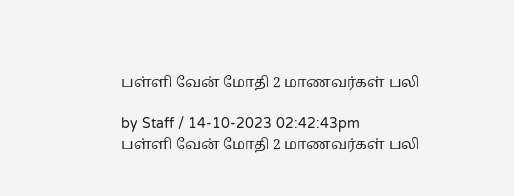பள்ளி வேன் மோதி 2 மாணவர்கள் பலி

by Staff / 14-10-2023 02:42:43pm
பள்ளி வேன் மோதி 2 மாணவர்கள் பலி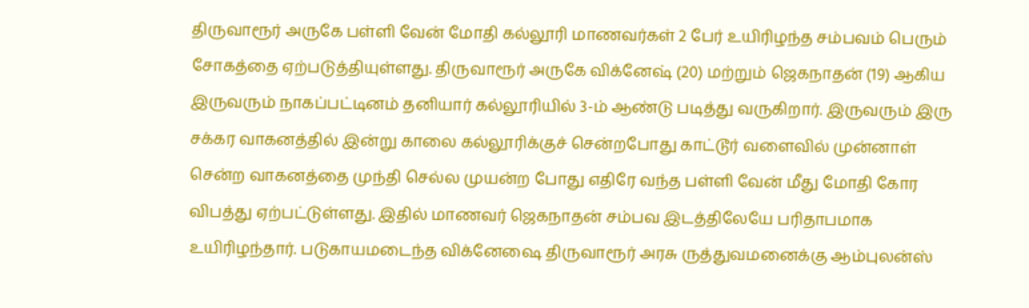திருவாரூர் அருகே பள்ளி வேன் மோதி கல்லூரி மாணவர்கள் 2 பேர் உயிரிழந்த சம்பவம் பெரும் சோகத்தை ஏற்படுத்தியுள்ளது. திருவாரூர் அருகே விக்னேஷ் (20) மற்றும் ஜெகநாதன் (19) ஆகிய இருவரும் நாகப்பட்டினம் தனியார் கல்லூரியில் 3-ம் ஆண்டு படித்து வருகிறார். இருவரும் இரு சக்கர வாகனத்தில் இன்று காலை கல்லூரிக்குச் சென்றபோது காட்டூர் வளைவில் முன்னாள் சென்ற வாகனத்தை முந்தி செல்ல முயன்ற போது எதிரே வந்த பள்ளி வேன் மீது மோதி கோர விபத்து ஏற்பட்டுள்ளது. இதில் மாணவர் ஜெகநாதன் சம்பவ இடத்திலேயே பரிதாபமாக உயிரிழந்தார். படுகாயமடைந்த விக்னேஷை திருவாரூர் அரசு ருத்துவமனைக்கு ஆம்புலன்ஸ்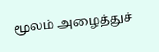மூலம் அழைத்துச்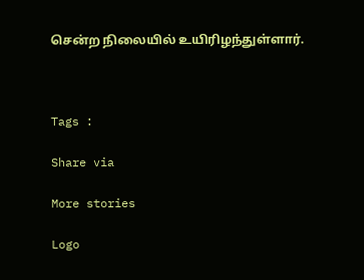சென்ற நிலையில் உயிரிழந்துள்ளார்.



Tags :

Share via

More stories

Logo